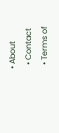• About
  • Contact
  • Terms of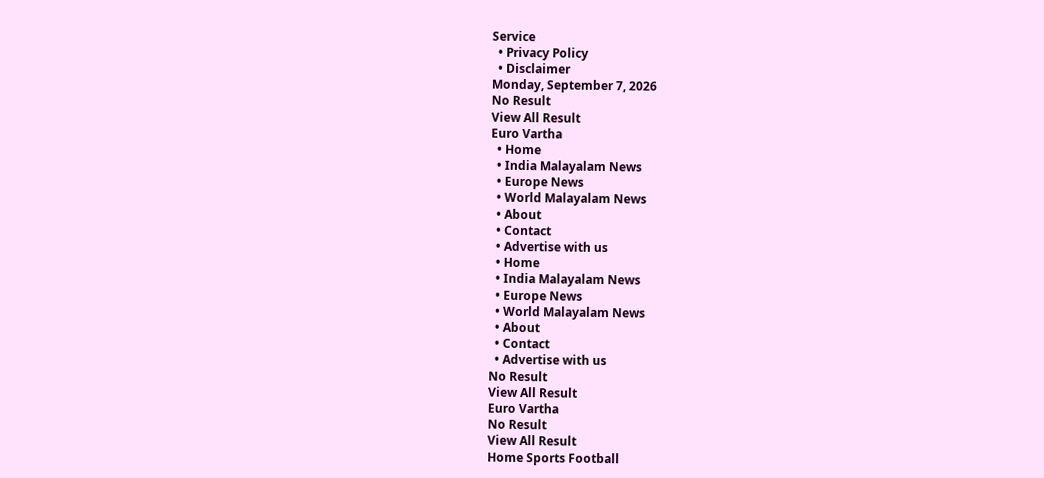Service
  • Privacy Policy
  • Disclaimer
Monday, September 7, 2026
No Result
View All Result
Euro Vartha
  • Home
  • India Malayalam News
  • Europe News
  • World Malayalam News
  • About
  • Contact
  • Advertise with us
  • Home
  • India Malayalam News
  • Europe News
  • World Malayalam News
  • About
  • Contact
  • Advertise with us
No Result
View All Result
Euro Vartha
No Result
View All Result
Home Sports Football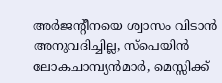അർജൻ്റീനയെ ശ്വാസം വിടാൻ അനുവദിച്ചില്ല, സ്‌പെയിൻ ലോകചാമ്പ്യൻമാർ, മെസ്സിക്ക്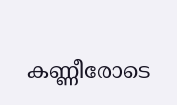കണ്ണീരോടെ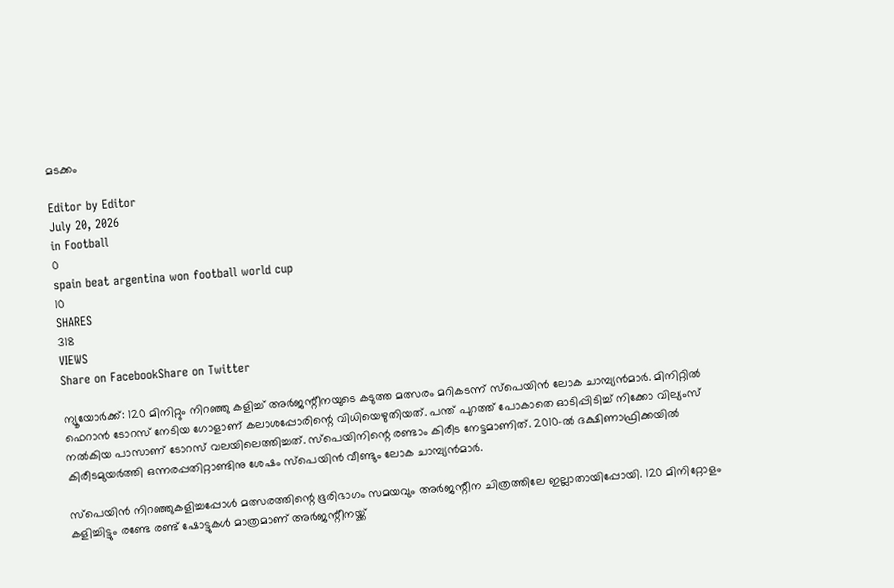മടക്കം

Editor by Editor
July 20, 2026
in Football
0
spain beat argentina won football world cup
10
SHARES
318
VIEWS
Share on FacebookShare on Twitter

ന്യൂയോർക്ക്: 120 മിനിറ്റും നിറഞ്ഞു കളിച്ച് അർജന്റീനയുടെ കടുത്ത മത്സരം മറികടന്ന് സ്‌പെയിൻ ലോക ചാമ്പ്യൻമാർ. മിനിറ്റിൽ ഫെറാൻ ടോറസ് നേടിയ ഗോളാണ് കലാശപ്പോരിന്റെ വിധിയെഴുതിയത്. പന്ത് പുറത്ത് പോകാതെ ഓടിപ്പിടിച്ച് നിക്കോ വില്യംസ് നൽകിയ പാസാണ് ടോറസ് വലയിലെത്തിച്ചത്. സ്‌പെയിനിന്റെ രണ്ടാം കിരീട നേട്ടമാണിത്. 2010-ൽ ദക്ഷിണാഫ്രിക്കയിൽ കിരീടമുയർത്തി ഒന്നരപ്പതിറ്റാണ്ടിനു ശേഷം സ്‌പെയിൻ വീണ്ടും ലോക ചാമ്പ്യൻമാർ.

സ്‌പെയിൻ നിറഞ്ഞുകളിച്ചപ്പോൾ മത്സരത്തിന്റെ ഭൂരിഭാഗം സമയവും അർജന്റീന ചിത്രത്തിലേ ഇല്ലാതായിപ്പോയി. 120 മിനിറ്റോളം കളിച്ചിട്ടും രണ്ടേ രണ്ട് ഷോട്ടുകൾ മാത്രമാണ് അർജന്റീനയ്ക്ക്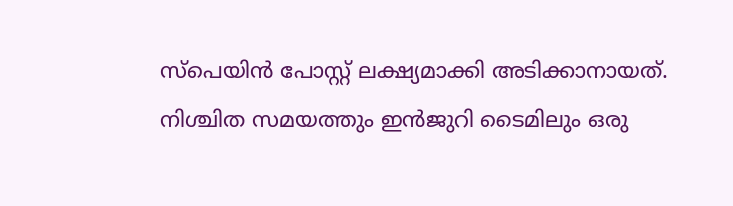സ്‌പെയിൻ പോസ്റ്റ് ലക്ഷ്യമാക്കി അടിക്കാനായത്. നിശ്ചിത സമയത്തും ഇൻജുറി ടൈമിലും ഒരു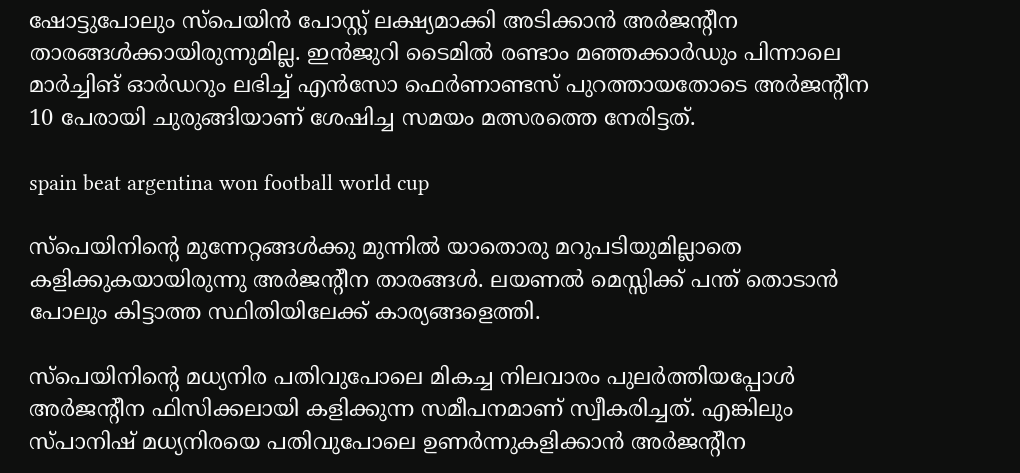ഷോട്ടുപോലും സ്‌പെയിൻ പോസ്റ്റ് ലക്ഷ്യമാക്കി അടിക്കാൻ അർജന്റീന താരങ്ങൾക്കായിരുന്നുമില്ല. ഇൻജുറി ടൈമിൽ രണ്ടാം മഞ്ഞക്കാർഡും പിന്നാലെ മാർച്ചിങ് ഓർഡറും ലഭിച്ച് എൻസോ ഫെർണാണ്ടസ് പുറത്തായതോടെ അർജന്റീന 10 പേരായി ചുരുങ്ങിയാണ് ശേഷിച്ച സമയം മത്സരത്തെ നേരിട്ടത്.

spain beat argentina won football world cup

സ്‌പെയിനിന്റെ മുന്നേറ്റങ്ങൾക്കു മുന്നിൽ യാതൊരു മറുപടിയുമില്ലാതെ കളിക്കുകയായിരുന്നു അർജന്റീന താരങ്ങൾ. ലയണൽ മെസ്സിക്ക് പന്ത് തൊടാൻ പോലും കിട്ടാത്ത സ്ഥിതിയിലേക്ക് കാര്യങ്ങളെത്തി.

സ്‌പെയിനിന്റെ മധ്യനിര പതിവുപോലെ മികച്ച നിലവാരം പുലർത്തിയപ്പോൾ അർജന്റീന ഫിസിക്കലായി കളിക്കുന്ന സമീപനമാണ് സ്വീകരിച്ചത്. എങ്കിലും സ്പാനിഷ് മധ്യനിരയെ പതിവുപോലെ ഉണർന്നുകളിക്കാൻ അർജന്റീന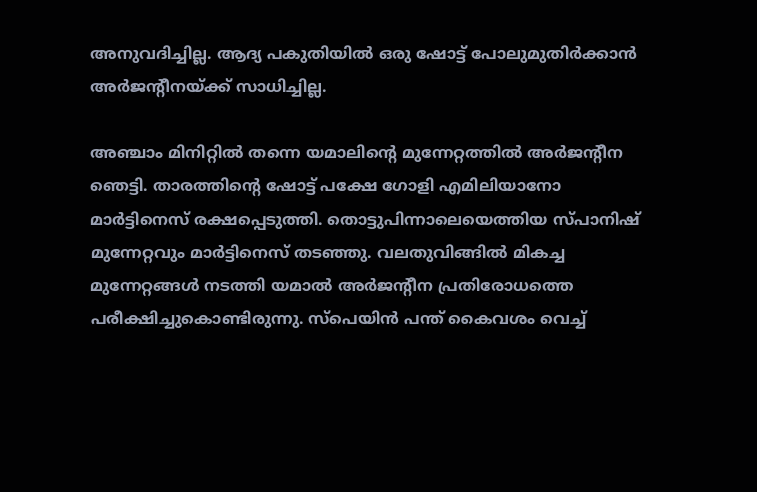അനുവദിച്ചില്ല. ആദ്യ പകുതിയിൽ ഒരു ഷോട്ട് പോലുമുതിർക്കാൻ അർജന്റീനയ്ക്ക് സാധിച്ചില്ല.

അഞ്ചാം മിനിറ്റിൽ തന്നെ യമാലിന്റെ മുന്നേറ്റത്തിൽ അർജന്റീന ഞെട്ടി. താരത്തിന്റെ ഷോട്ട് പക്ഷേ ഗോളി എമിലിയാനോ മാർട്ടിനെസ് രക്ഷപ്പെടുത്തി. തൊട്ടുപിന്നാലെയെത്തിയ സ്പാനിഷ് മുന്നേറ്റവും മാർട്ടിനെസ് തടഞ്ഞു. വലതുവിങ്ങിൽ മികച്ച മുന്നേറ്റങ്ങൾ നടത്തി യമാൽ അർജന്റീന പ്രതിരോധത്തെ പരീക്ഷിച്ചുകൊണ്ടിരുന്നു. സ്‌പെയിൻ പന്ത് കൈവശം വെച്ച്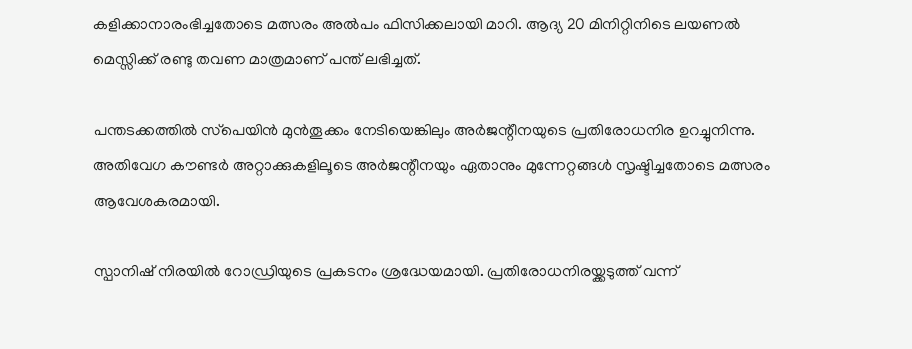കളിക്കാനാരംഭിച്ചതോടെ മത്സരം അൽപം ഫിസിക്കലായി മാറി. ആദ്യ 20 മിനിറ്റിനിടെ ലയണൽ മെസ്സിക്ക് രണ്ടു തവണ മാത്രമാണ് പന്ത് ലഭിച്ചത്.

പന്തടക്കത്തിൽ സ്‌പെയിൻ മുൻതൂക്കം നേടിയെങ്കിലും അർജന്റീനയുടെ പ്രതിരോധനിര ഉറച്ചുനിന്നു. അതിവേഗ കൗണ്ടർ അറ്റാക്കുകളിലൂടെ അർജന്റീനയും ഏതാനും മുന്നേറ്റങ്ങൾ സൃഷ്ടിച്ചതോടെ മത്സരം ആവേശകരമായി.

സ്പാനിഷ് നിരയിൽ റോഡ്രിയുടെ പ്രകടനം ശ്രദ്ധേയമായി. പ്രതിരോധനിരയ്ക്കടുത്ത് വന്ന്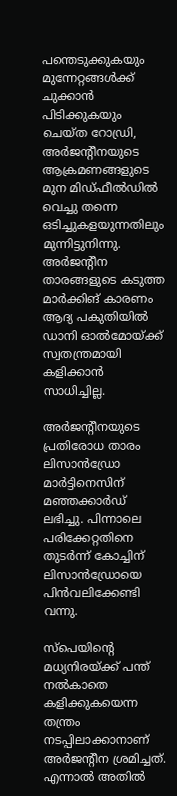പന്തെടുക്കുകയും മുന്നേറ്റങ്ങൾക്ക് ചുക്കാൻ പിടിക്കുകയും ചെയ്ത റോഡ്രി, അർജന്റീനയുടെ ആക്രമണങ്ങളുടെ മുന മിഡ്ഫീൽഡിൽ വെച്ചു തന്നെ ഒടിച്ചുകളയുന്നതിലും മുന്നിട്ടുനിന്നു. അർജന്റീന താരങ്ങളുടെ കടുത്ത മാർക്കിങ് കാരണം ആദ്യ പകുതിയിൽ ഡാനി ഓൽമോയ്ക്ക് സ്വതന്ത്രമായി കളിക്കാൻ സാധിച്ചില്ല.

അർജന്റീനയുടെ പ്രതിരോധ താരം ലിസാൻഡ്രോ മാർട്ടിനെസിന് മഞ്ഞക്കാർഡ് ലഭിച്ചു. പിന്നാലെ പരിക്കേറ്റതിനെ തുടർന്ന് കോച്ചിന് ലിസാൻഡ്രോയെ പിൻവലിക്കേണ്ടി വന്നു.

സ്‌പെയിന്റെ മധ്യനിരയ്ക്ക് പന്ത് നൽകാതെ കളിക്കുകയെന്ന തന്ത്രം നടപ്പിലാക്കാനാണ് അർജന്റീന ശ്രമിച്ചത്. എന്നാൽ അതിൽ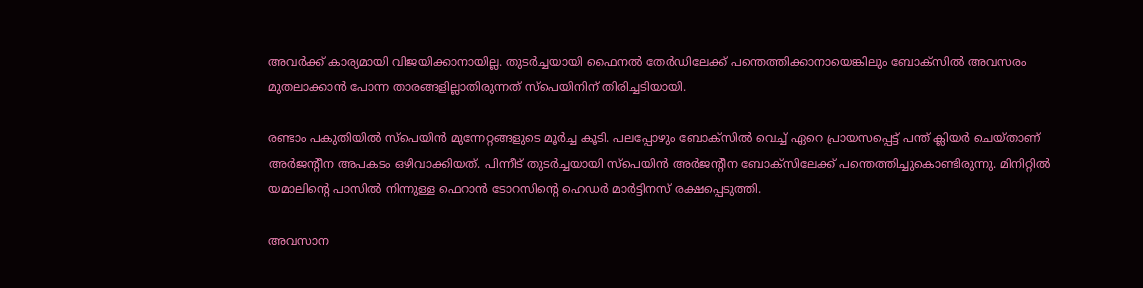അവർക്ക് കാര്യമായി വിജയിക്കാനായില്ല. തുടർച്ചയായി ഫൈനൽ തേർഡിലേക്ക് പന്തെത്തിക്കാനായെങ്കിലും ബോക്‌സിൽ അവസരം മുതലാക്കാൻ പോന്ന താരങ്ങളില്ലാതിരുന്നത് സ്‌പെയിനിന് തിരിച്ചടിയായി.

രണ്ടാം പകുതിയിൽ സ്‌പെയിൻ മുന്നേറ്റങ്ങളുടെ മൂർച്ച കൂടി. പലപ്പോഴും ബോക്‌സിൽ വെച്ച് ഏറെ പ്രായസപ്പെട്ട് പന്ത് ക്ലിയർ ചെയ്താണ് അർജന്റീന അപകടം ഒഴിവാക്കിയത്. പിന്നീട് തുടർച്ചയായി സ്‌പെയിൻ അർജന്റീന ബോക്‌സിലേക്ക് പന്തെത്തിച്ചുകൊണ്ടിരുന്നു. മിനിറ്റിൽ യമാലിന്റെ പാസിൽ നിന്നുള്ള ഫെറാൻ ടോറസിന്റെ ഹെഡർ മാർട്ടിനസ് രക്ഷപ്പെടുത്തി.

അവസാന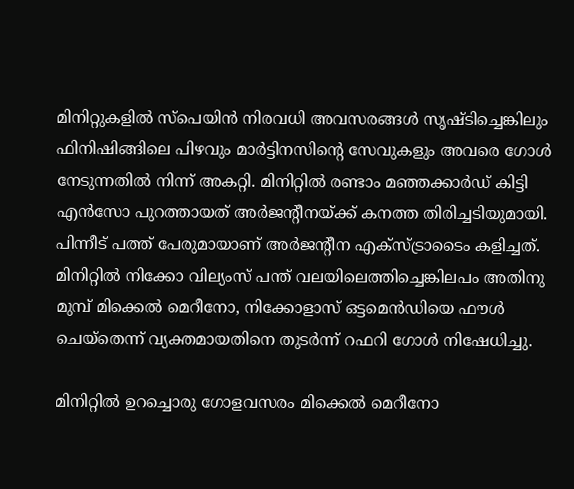മിനിറ്റുകളിൽ സ്‌പെയിൻ നിരവധി അവസരങ്ങൾ സൃഷ്ടിച്ചെങ്കിലും ഫിനിഷിങ്ങിലെ പിഴവും മാർട്ടിനസിന്റെ സേവുകളും അവരെ ഗോൾ നേടുന്നതിൽ നിന്ന് അകറ്റി. മിനിറ്റിൽ രണ്ടാം മഞ്ഞക്കാർഡ് കിട്ടി എൻസോ പുറത്തായത് അർജന്റീനയ്ക്ക് കനത്ത തിരിച്ചടിയുമായി. പിന്നീട് പത്ത് പേരുമായാണ് അർജന്റീന എക്‌സ്ട്രാടൈം കളിച്ചത്. മിനിറ്റിൽ നിക്കോ വില്യംസ് പന്ത് വലയിലെത്തിച്ചെങ്കിലപം അതിനു മുമ്പ് മിക്കെൽ മെറീനോ, നിക്കോളാസ് ഒട്ടമെൻഡിയെ ഫൗൾ ചെയ്‌തെന്ന് വ്യക്തമായതിനെ തുടർന്ന് റഫറി ഗോൾ നിഷേധിച്ചു.

മിനിറ്റിൽ ഉറച്ചൊരു ഗോളവസരം മിക്കെൽ മെറീനോ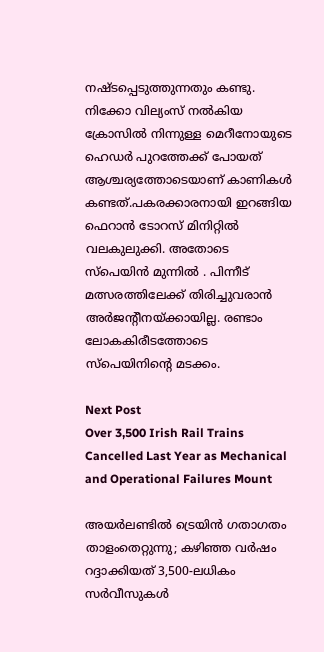നഷ്ടപ്പെടുത്തുന്നതും കണ്ടു. നിക്കോ വില്യംസ് നൽകിയ ക്രോസിൽ നിന്നുള്ള മെറീനോയുടെ ഹെഡർ പുറത്തേക്ക് പോയത് ആശ്ചര്യത്തോടെയാണ് കാണികൾ കണ്ടത്.പകരക്കാരനായി ഇറങ്ങിയ ഫെറാൻ ടോറസ് മിനിറ്റിൽ വലകുലുക്കി. അതോടെ സ്പെയിൻ മുന്നിൽ . പിന്നീട് മത്സരത്തിലേക്ക് തിരിച്ചുവരാൻ അർജന്റീനയ്ക്കായില്ല. രണ്ടാം ലോകകിരീടത്തോടെ സ്പെയിനിന്റെ മടക്കം.

Next Post
Over 3,500 Irish Rail Trains Cancelled Last Year as Mechanical and Operational Failures Mount

അയർലണ്ടിൽ ട്രെയിൻ ഗതാഗതം താളംതെറ്റുന്നു; കഴിഞ്ഞ വർഷം റദ്ദാക്കിയത് 3,500-ലധികം സർവീസുകൾ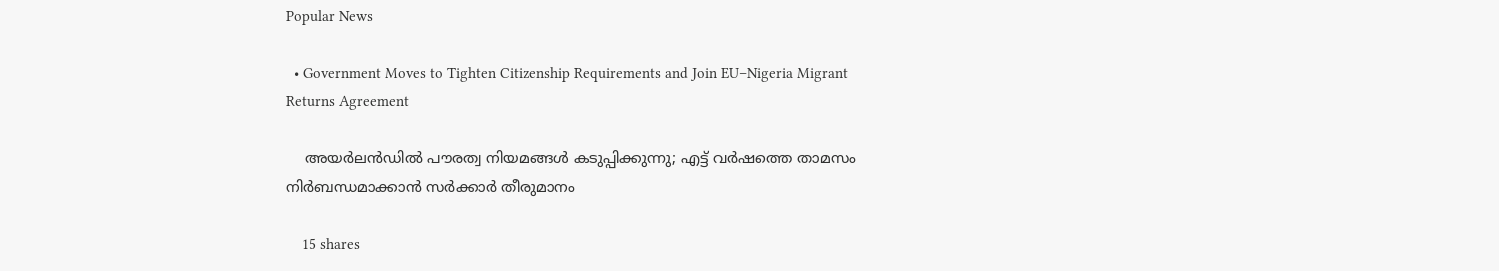Popular News

  • Government Moves to Tighten Citizenship Requirements and Join EU–Nigeria Migrant Returns Agreement

    അയർലൻഡിൽ പൗരത്വ നിയമങ്ങൾ കടുപ്പിക്കുന്നു; എട്ട് വർഷത്തെ താമസം നിർബന്ധമാക്കാൻ സർക്കാർ തീരുമാനം

    15 shares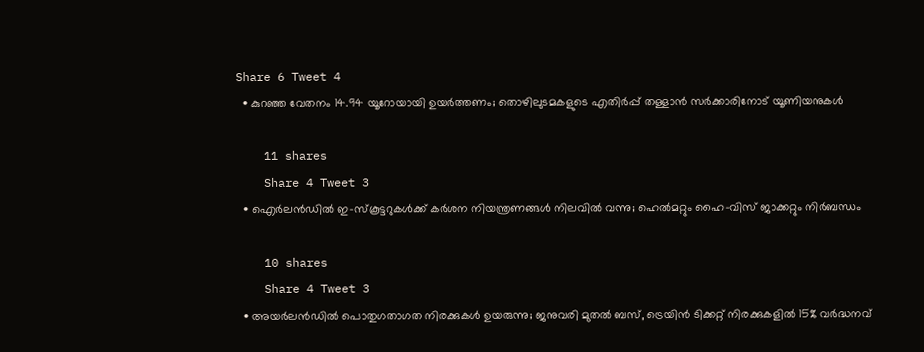Share 6 Tweet 4
  • കുറഞ്ഞ വേതനം 14.94 യൂറോയായി ഉയർത്തണം; തൊഴിലുടമകളുടെ എതിർപ്പ് തള്ളാൻ സർക്കാരിനോട് യൂണിയനുകൾ

    11 shares
    Share 4 Tweet 3
  • ഐർലൻഡിൽ ഇ-സ്‌കൂട്ടറുകൾക്ക് കർശന നിയന്ത്രണങ്ങൾ നിലവിൽ വന്നു; ഹെൽമറ്റും ഹൈ-വിസ് ജാക്കറ്റും നിർബന്ധം

    10 shares
    Share 4 Tweet 3
  • അയർലൻഡിൽ പൊതുഗതാഗത നിരക്കുകൾ ഉയരുന്നു; ജനുവരി മുതൽ ബസ്, ട്രെയിൻ ടിക്കറ്റ് നിരക്കുകളിൽ 15% വർദ്ധനവ്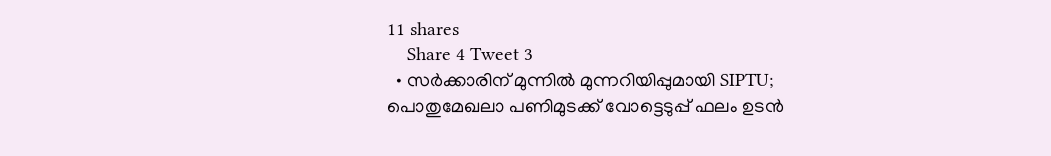11 shares
    Share 4 Tweet 3
  • സർക്കാരിന് മുന്നിൽ മുന്നറിയിപ്പുമായി SIPTU; പൊതുമേഖലാ പണിമുടക്ക് വോട്ടെടുപ്പ് ഫലം ഉടൻ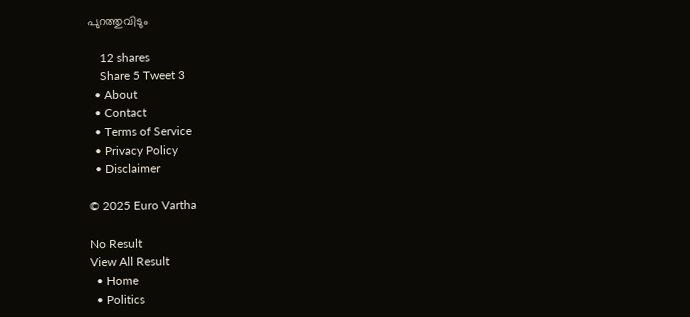പുറത്തുവിടും

    12 shares
    Share 5 Tweet 3
  • About
  • Contact
  • Terms of Service
  • Privacy Policy
  • Disclaimer

© 2025 Euro Vartha

No Result
View All Result
  • Home
  • Politics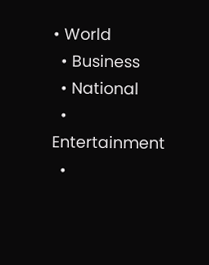• World
  • Business
  • National
  • Entertainment
  •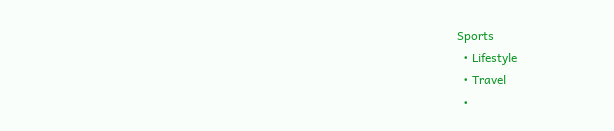Sports
  • Lifestyle
  • Travel
  •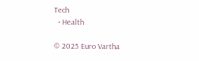Tech
  • Health

© 2025 Euro Vartha